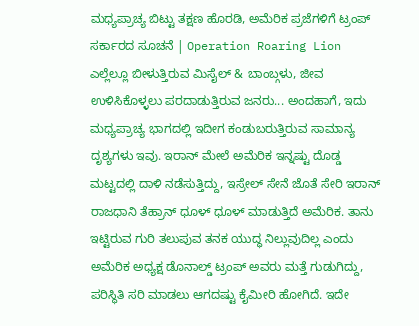ಮಧ್ಯಪ್ರಾಚ್ಯ ಬಿಟ್ಟು ತಕ್ಷಣ ಹೊರಡಿ, ಅಮೆರಿಕ ಪ್ರಜೆಗಳಿಗೆ ಟ್ರಂಪ್ ಸರ್ಕಾರದ ಸೂಚನೆ | Operation Roaring Lion
ಎಲ್ಲೆಲ್ಲೂ ಬೀಳುತ್ತಿರುವ ಮಿಸೈಲ್ & ಬಾಂಬ್ಗಳು, ಜೀವ ಉಳಿಸಿಕೊಳ್ಳಲು ಪರದಾಡುತ್ತಿರುವ ಜನರು... ಅಂದಹಾಗೆ, ಇದು ಮಧ್ಯಪ್ರಾಚ್ಯ ಭಾಗದಲ್ಲಿ ಇದೀಗ ಕಂಡುಬರುತ್ತಿರುವ ಸಾಮಾನ್ಯ ದೃಶ್ಯಗಳು ಇವು. ಇರಾನ್ ಮೇಲೆ ಅಮೆರಿಕ ಇನ್ನಷ್ಟು ದೊಡ್ಡ ಮಟ್ಟದಲ್ಲಿ ದಾಳಿ ನಡೆಸುತ್ತಿದ್ದು, ಇಸ್ರೇಲ್ ಸೇನೆ ಜೊತೆ ಸೇರಿ ಇರಾನ್ ರಾಜಧಾನಿ ತೆಹ್ರಾನ್ ಧೂಳ್ ಧೂಳ್ ಮಾಡುತ್ತಿದೆ ಅಮೆರಿಕ. ತಾನು ಇಟ್ಟಿರುವ ಗುರಿ ತಲುಪುವ ತನಕ ಯುದ್ಧ ನಿಲ್ಲುವುದಿಲ್ಲ ಎಂದು ಅಮೆರಿಕ ಅಧ್ಯಕ್ಷ ಡೊನಾಲ್ಡ್ ಟ್ರಂಪ್ ಅವರು ಮತ್ತೆ ಗುಡುಗಿದ್ದು, ಪರಿಸ್ಥಿತಿ ಸರಿ ಮಾಡಲು ಆಗದಷ್ಟು ಕೈಮೀರಿ ಹೋಗಿದೆ. ಇದೇ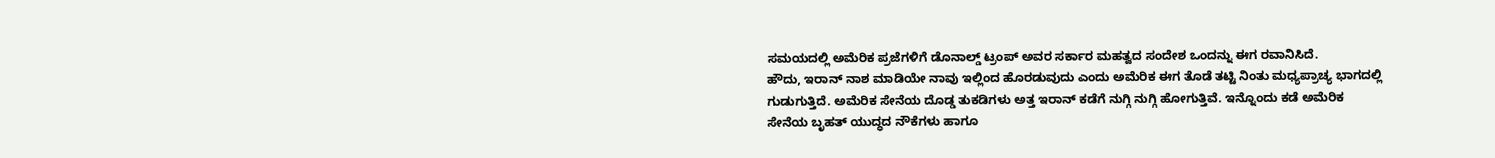ಸಮಯದಲ್ಲಿ ಅಮೆರಿಕ ಪ್ರಜೆಗಳಿಗೆ ಡೊನಾಲ್ಡ್ ಟ್ರಂಪ್ ಅವರ ಸರ್ಕಾರ ಮಹತ್ವದ ಸಂದೇಶ ಒಂದನ್ನು ಈಗ ರವಾನಿಸಿದೆ.
ಹೌದು, ಇರಾನ್ ನಾಶ ಮಾಡಿಯೇ ನಾವು ಇಲ್ಲಿಂದ ಹೊರಡುವುದು ಎಂದು ಅಮೆರಿಕ ಈಗ ತೊಡೆ ತಟ್ಟಿ ನಿಂತು ಮಧ್ಯಪ್ರಾಚ್ಯ ಭಾಗದಲ್ಲಿ ಗುಡುಗುತ್ತಿದೆ. ಅಮೆರಿಕ ಸೇನೆಯ ದೊಡ್ಡ ತುಕಡಿಗಳು ಅತ್ತ ಇರಾನ್ ಕಡೆಗೆ ನುಗ್ಗಿ ನುಗ್ಗಿ ಹೋಗುತ್ತಿವೆ. ಇನ್ನೊಂದು ಕಡೆ ಅಮೆರಿಕ ಸೇನೆಯ ಬೃಹತ್ ಯುದ್ಧದ ನೌಕೆಗಳು ಹಾಗೂ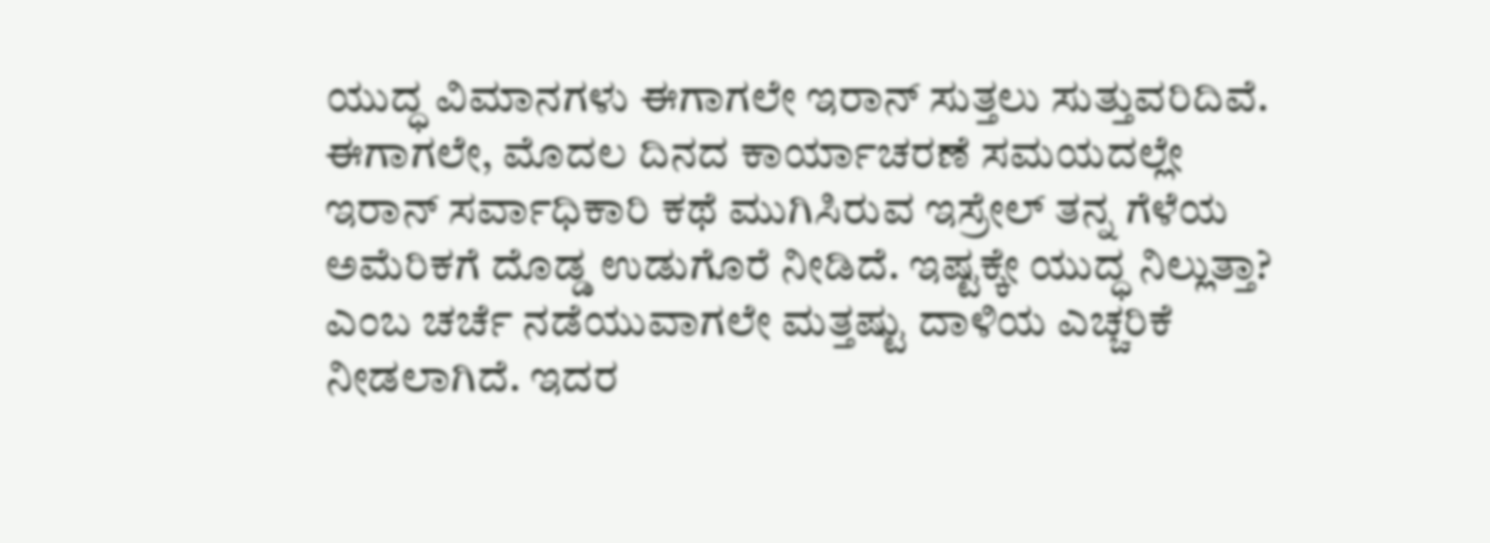ಯುದ್ಧ ವಿಮಾನಗಳು ಈಗಾಗಲೇ ಇರಾನ್ ಸುತ್ತಲು ಸುತ್ತುವರಿದಿವೆ. ಈಗಾಗಲೇ, ಮೊದಲ ದಿನದ ಕಾರ್ಯಾಚರಣೆ ಸಮಯದಲ್ಲೇ ಇರಾನ್ ಸರ್ವಾಧಿಕಾರಿ ಕಥೆ ಮುಗಿಸಿರುವ ಇಸ್ರೇಲ್ ತನ್ನ ಗೆಳೆಯ ಅಮೆರಿಕಗೆ ದೊಡ್ಡ ಉಡುಗೊರೆ ನೀಡಿದೆ. ಇಷ್ಟಕ್ಕೇ ಯುದ್ಧ ನಿಲ್ಲುತ್ತಾ? ಎಂಬ ಚರ್ಚೆ ನಡೆಯುವಾಗಲೇ ಮತ್ತಷ್ಟು ದಾಳಿಯ ಎಚ್ಚರಿಕೆ ನೀಡಲಾಗಿದೆ. ಇದರ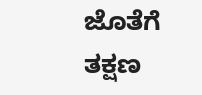ಜೊತೆಗೆ ತಕ್ಷಣ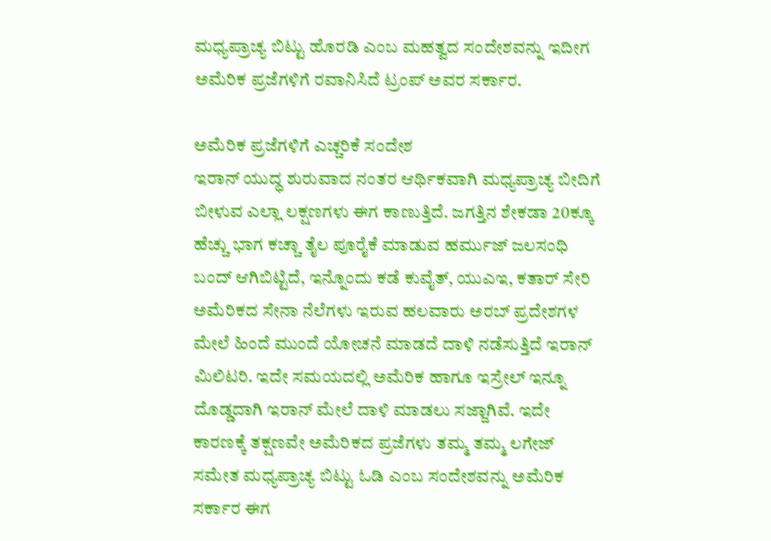ಮಧ್ಯಪ್ರಾಚ್ಯ ಬಿಟ್ಟು ಹೊರಡಿ ಎಂಬ ಮಹತ್ವದ ಸಂದೇಶವನ್ನು ಇದೀಗ ಅಮೆರಿಕ ಪ್ರಜೆಗಳಿಗೆ ರವಾನಿಸಿದೆ ಟ್ರಂಪ್ ಅವರ ಸರ್ಕಾರ.

ಅಮೆರಿಕ ಪ್ರಜೆಗಳಿಗೆ ಎಚ್ಚರಿಕೆ ಸಂದೇಶ
ಇರಾನ್ ಯುದ್ಧ ಶುರುವಾದ ನಂತರ ಆರ್ಥಿಕವಾಗಿ ಮಧ್ಯಪ್ರಾಚ್ಯ ಬೀದಿಗೆ ಬೀಳುವ ಎಲ್ಲಾ ಲಕ್ಷಣಗಳು ಈಗ ಕಾಣುತ್ತಿದೆ. ಜಗತ್ತಿನ ಶೇಕಡಾ 20ಕ್ಕೂ ಹೆಚ್ಚು ಭಾಗ ಕಚ್ಚಾ ತೈಲ ಪೂರೈಕೆ ಮಾಡುವ ಹರ್ಮುಜ್ ಜಲಸಂಧಿ ಬಂದ್ ಆಗಿಬಿಟ್ಟಿದೆ, ಇನ್ನೊಂದು ಕಡೆ ಕುವೈತ್, ಯುಎಇ, ಕತಾರ್ ಸೇರಿ ಅಮೆರಿಕದ ಸೇನಾ ನೆಲೆಗಳು ಇರುವ ಹಲವಾರು ಅರಬ್ ಪ್ರದೇಶಗಳ ಮೇಲೆ ಹಿಂದೆ ಮುಂದೆ ಯೋಚನೆ ಮಾಡದೆ ದಾಳಿ ನಡೆಸುತ್ತಿದೆ ಇರಾನ್ ಮಿಲಿಟರಿ. ಇದೇ ಸಮಯದಲ್ಲಿ ಅಮೆರಿಕ ಹಾಗೂ ಇಸ್ರೇಲ್ ಇನ್ನೂ ದೊಡ್ಡದಾಗಿ ಇರಾನ್ ಮೇಲೆ ದಾಳಿ ಮಾಡಲು ಸಜ್ಜಾಗಿವೆ. ಇದೇ ಕಾರಣಕ್ಕೆ ತಕ್ಷಣವೇ ಅಮೆರಿಕದ ಪ್ರಜೆಗಳು ತಮ್ಮ ತಮ್ಮ ಲಗೇಜ್ ಸಮೇತ ಮಧ್ಯಪ್ರಾಚ್ಯ ಬಿಟ್ಟು ಓಡಿ ಎಂಬ ಸಂದೇಶವನ್ನು ಅಮೆರಿಕ ಸರ್ಕಾರ ಈಗ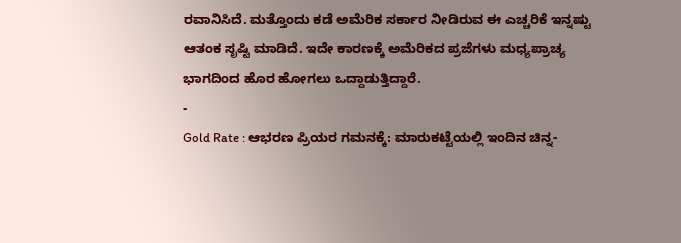ರವಾನಿಸಿದೆ. ಮತ್ತೊಂದು ಕಡೆ ಅಮೆರಿಕ ಸರ್ಕಾರ ನೀಡಿರುವ ಈ ಎಚ್ಚರಿಕೆ ಇನ್ನಷ್ಟು ಆತಂಕ ಸೃಷ್ಟಿ ಮಾಡಿದೆ. ಇದೇ ಕಾರಣಕ್ಕೆ ಅಮೆರಿಕದ ಪ್ರಜೆಗಳು ಮಧ್ಯಪ್ರಾಚ್ಯ ಭಾಗದಿಂದ ಹೊರ ಹೋಗಲು ಒದ್ದಾಡುತ್ತಿದ್ದಾರೆ.
-
Gold Rate : ಆಭರಣ ಪ್ರಿಯರ ಗಮನಕ್ಕೆ: ಮಾರುಕಟ್ಟೆಯಲ್ಲಿ ಇಂದಿನ ಚಿನ್ನ-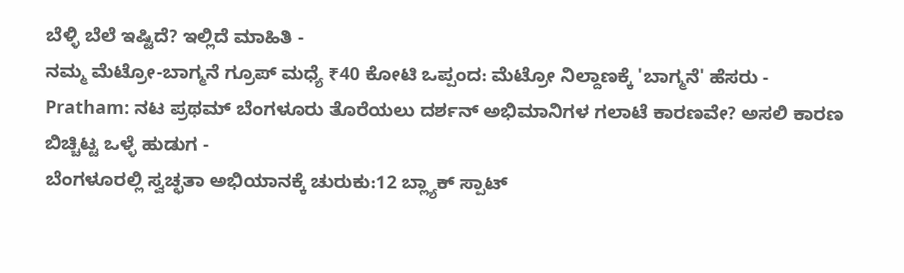ಬೆಳ್ಳಿ ಬೆಲೆ ಇಷ್ಟಿದೆ? ಇಲ್ಲಿದೆ ಮಾಹಿತಿ -
ನಮ್ಮ ಮೆಟ್ರೋ-ಬಾಗ್ಮನೆ ಗ್ರೂಪ್ ಮಧ್ಯೆ ₹40 ಕೋಟಿ ಒಪ್ಪಂದ: ಮೆಟ್ರೋ ನಿಲ್ದಾಣಕ್ಕೆ 'ಬಾಗ್ಮನೆ' ಹೆಸರು -
Pratham: ನಟ ಪ್ರಥಮ್ ಬೆಂಗಳೂರು ತೊರೆಯಲು ದರ್ಶನ್ ಅಭಿಮಾನಿಗಳ ಗಲಾಟೆ ಕಾರಣವೇ? ಅಸಲಿ ಕಾರಣ ಬಿಚ್ಚಿಟ್ಟ ಒಳ್ಳೆ ಹುಡುಗ -
ಬೆಂಗಳೂರಲ್ಲಿ ಸ್ವಚ್ಛತಾ ಅಭಿಯಾನಕ್ಕೆ ಚುರುಕು:12 ಬ್ಲ್ಯಾಕ್ ಸ್ಪಾಟ್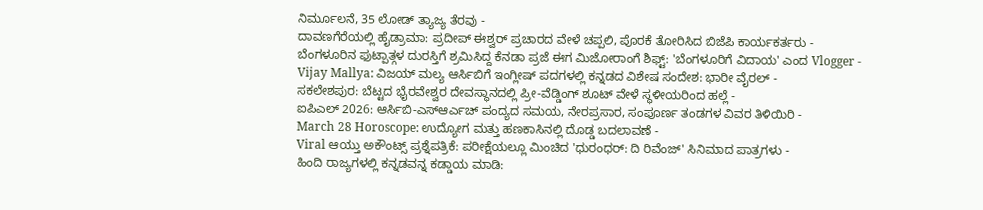ನಿರ್ಮೂಲನೆ, 35 ಲೋಡ್ ತ್ಯಾಜ್ಯ ತೆರವು -
ದಾವಣಗೆರೆಯಲ್ಲಿ ಹೈಡ್ರಾಮಾ: ಪ್ರದೀಪ್ ಈಶ್ವರ್ ಪ್ರಚಾರದ ವೇಳೆ ಚಪ್ಪಲಿ, ಪೊರಕೆ ತೋರಿಸಿದ ಬಿಜೆಪಿ ಕಾರ್ಯಕರ್ತರು -
ಬೆಂಗಳೂರಿನ ಫುಟ್ಪಾತ್ಗಳ ದುರಸ್ತಿಗೆ ಶ್ರಮಿಸಿದ್ದ ಕೆನಡಾ ಪ್ರಜೆ ಈಗ ಮಿಜೋರಾಂಗೆ ಶಿಫ್ಟ್: 'ಬೆಂಗಳೂರಿಗೆ ವಿದಾಯ' ಎಂದ Vlogger -
Vijay Mallya: ವಿಜಯ್ ಮಲ್ಯ ಆರ್ಸಿಬಿಗೆ ಇಂಗ್ಲೀಷ್ ಪದಗಳಲ್ಲಿ ಕನ್ನಡದ ವಿಶೇಷ ಸಂದೇಶ: ಭಾರೀ ವೈರಲ್ -
ಸಕಲೇಶಪುರ: ಬೆಟ್ಟದ ಭೈರವೇಶ್ವರ ದೇವಸ್ಥಾನದಲ್ಲಿ ಪ್ರೀ-ವೆಡ್ಡಿಂಗ್ ಶೂಟ್ ವೇಳೆ ಸ್ಥಳೀಯರಿಂದ ಹಲ್ಲೆ -
ಐಪಿಎಲ್ 2026: ಆರ್ಸಿಬಿ-ಎಸ್ಆರ್ಎಚ್ ಪಂದ್ಯದ ಸಮಯ, ನೇರಪ್ರಸಾರ, ಸಂಪೂರ್ಣ ತಂಡಗಳ ವಿವರ ತಿಳಿಯಿರಿ -
March 28 Horoscope: ಉದ್ಯೋಗ ಮತ್ತು ಹಣಕಾಸಿನಲ್ಲಿ ದೊಡ್ಡ ಬದಲಾವಣೆ -
Viral ಆಯ್ತು ಅಕೌಂಟ್ಸ್ ಪ್ರಶ್ನೆಪತ್ರಿಕೆ: ಪರೀಕ್ಷೆಯಲ್ಲೂ ಮಿಂಚಿದ 'ಧುರಂಧರ್: ದಿ ರಿವೆಂಜ್' ಸಿನಿಮಾದ ಪಾತ್ರಗಳು -
ಹಿಂದಿ ರಾಜ್ಯಗಳಲ್ಲಿ ಕನ್ನಡವನ್ನ ಕಡ್ಡಾಯ ಮಾಡಿ: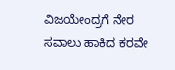ವಿಜಯೇಂದ್ರಗೆ ನೇರ ಸವಾಲು ಹಾಕಿದ ಕರವೇ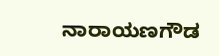ನಾರಾಯಣಗೌಡ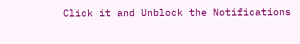Click it and Unblock the Notifications